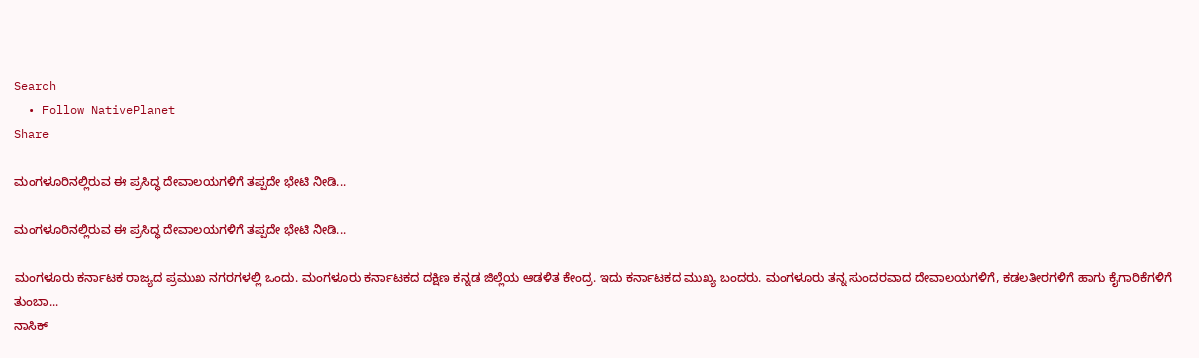Search
  • Follow NativePlanet
Share

ಮಂಗಳೂರಿನಲ್ಲಿರುವ ಈ ಪ್ರಸಿದ್ಧ ದೇವಾಲಯಗಳಿಗೆ ತಪ್ಪದೇ ಭೇಟಿ ನೀಡಿ...

ಮಂಗಳೂರಿನಲ್ಲಿರುವ ಈ ಪ್ರಸಿದ್ಧ ದೇವಾಲಯಗಳಿಗೆ ತಪ್ಪದೇ ಭೇಟಿ ನೀಡಿ...

ಮಂಗಳೂರು ಕರ್ನಾಟಕ ರಾಜ್ಯದ ಪ್ರಮುಖ ನಗರಗಳಲ್ಲಿ ಒಂದು. ಮಂಗಳೂರು ಕರ್ನಾಟಕದ ದಕ್ಷಿಣ ಕನ್ನಡ ಜಿಲ್ಲೆಯ ಆಡಳಿತ ಕೇಂದ್ರ. ಇದು ಕರ್ನಾಟಕದ ಮುಖ್ಯ ಬಂದರು. ಮಂಗಳೂರು ತನ್ನ ಸುಂದರವಾದ ದೇವಾಲಯಗಳಿಗೆ, ಕಡಲತೀರಗಳಿಗೆ ಹಾಗು ಕೈಗಾರಿಕೆಗಳಿಗೆ ತುಂಬಾ...
ನಾಸಿಕ್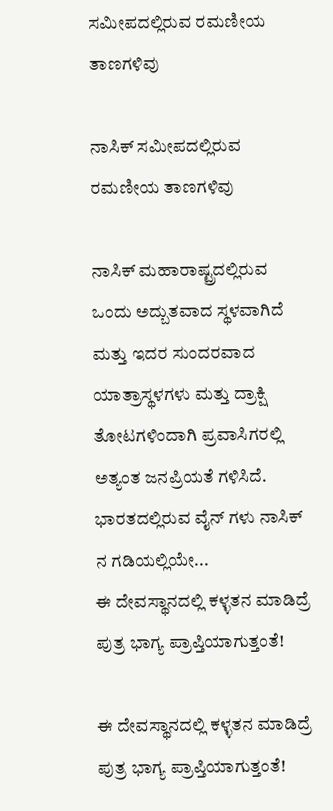ಸಮೀಪದಲ್ಲಿರುವ ರಮಣೀಯ ತಾಣಗಳಿವು

ನಾಸಿಕ್ ಸಮೀಪದಲ್ಲಿರುವ ರಮಣೀಯ ತಾಣಗಳಿವು

ನಾಸಿಕ್ ಮಹಾರಾಷ್ಟ್ರದಲ್ಲಿರುವ ಒಂದು ಅದ್ಬುತವಾದ ಸ್ಥಳವಾಗಿದೆ ಮತ್ತು ಇದರ ಸುಂದರವಾದ ಯಾತ್ರಾಸ್ಥಳಗಳು ಮತ್ತು ದ್ರಾಕ್ಷಿ ತೋಟಗಳಿಂದಾಗಿ ಪ್ರವಾಸಿಗರಲ್ಲಿ ಅತ್ಯಂತ ಜನಪ್ರಿಯತೆ ಗಳಿಸಿದೆ. ಭಾರತದಲ್ಲಿರುವ ವೈನ್ ಗಳು ನಾಸಿಕ್ ನ ಗಡಿಯಲ್ಲಿಯೇ...
ಈ ದೇವಸ್ಥಾನದಲ್ಲಿ ಕಳ್ಳತನ ಮಾಡಿದ್ರೆ ಪುತ್ರ ಭಾಗ್ಯ ಪ್ರಾಪ್ತಿಯಾಗುತ್ತಂತೆ!

ಈ ದೇವಸ್ಥಾನದಲ್ಲಿ ಕಳ್ಳತನ ಮಾಡಿದ್ರೆ ಪುತ್ರ ಭಾಗ್ಯ ಪ್ರಾಪ್ತಿಯಾಗುತ್ತಂತೆ!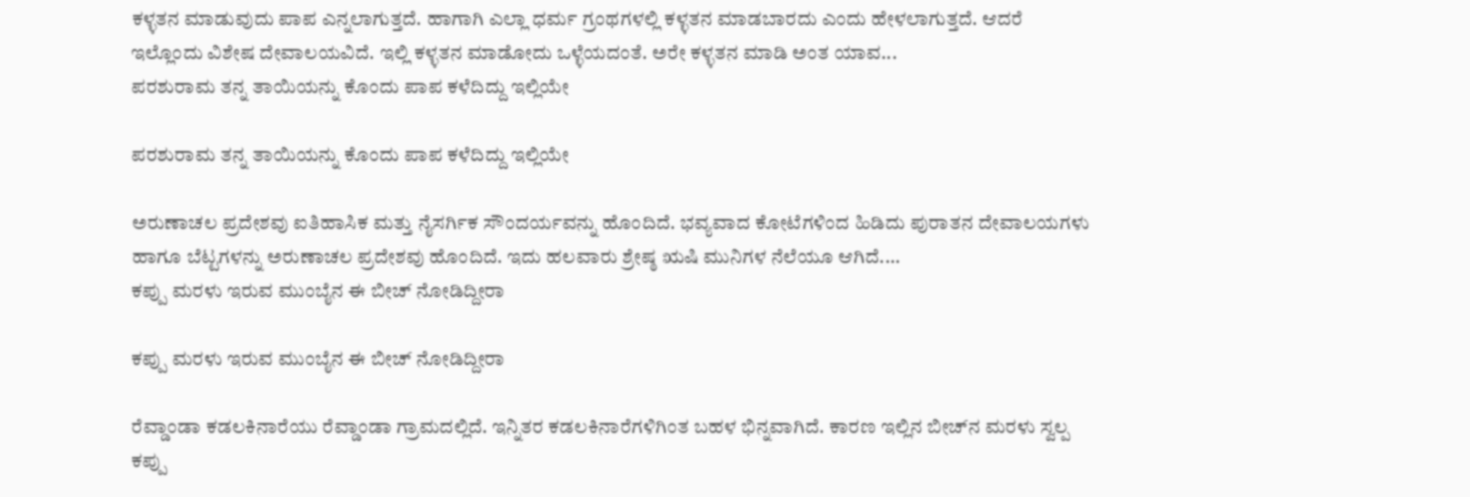ಕಳ್ಳತನ ಮಾಡುವುದು ಪಾಪ ಎನ್ನಲಾಗುತ್ತದೆ. ಹಾಗಾಗಿ ಎಲ್ಲಾ ಧರ್ಮ ಗ್ರಂಥಗಳಲ್ಲಿ ಕಳ್ಳತನ ಮಾಡಬಾರದು ಎಂದು ಹೇಳಲಾಗುತ್ತದೆ. ಆದರೆ ಇಲ್ಲೊಂದು ವಿಶೇಷ ದೇವಾಲಯವಿದೆ. ಇಲ್ಲಿ ಕಳ್ಳತನ ಮಾಡೋದು ಒಳ್ಳೆಯದಂತೆ. ಅರೇ ಕಳ್ಳತನ ಮಾಡಿ ಅಂತ ಯಾವ...
ಪರಶುರಾಮ ತನ್ನ ತಾಯಿಯನ್ನು ಕೊಂದು ಪಾಪ ಕಳೆದಿದ್ದು ಇಲ್ಲಿಯೇ

ಪರಶುರಾಮ ತನ್ನ ತಾಯಿಯನ್ನು ಕೊಂದು ಪಾಪ ಕಳೆದಿದ್ದು ಇಲ್ಲಿಯೇ

ಅರುಣಾಚಲ ಪ್ರದೇಶವು ಐತಿಹಾಸಿಕ ಮತ್ತು ನೈಸರ್ಗಿಕ ಸೌಂದರ್ಯವನ್ನು ಹೊಂದಿದೆ. ಭವ್ಯವಾದ ಕೋಟೆಗಳಿಂದ ಹಿಡಿದು ಪುರಾತನ ದೇವಾಲಯಗಳು ಹಾಗೂ ಬೆಟ್ಟಗಳನ್ನು ಅರುಣಾಚಲ ಪ್ರದೇಶವು ಹೊಂದಿದೆ. ಇದು ಹಲವಾರು ಶ್ರೇಷ್ಠ ಋಷಿ ಮುನಿಗಳ ನೆಲೆಯೂ ಆಗಿದೆ....
ಕಪ್ಪು ಮರಳು ಇರುವ ಮುಂಬೈನ ಈ ಬೀಚ್‌ ನೋಡಿದ್ದೀರಾ

ಕಪ್ಪು ಮರಳು ಇರುವ ಮುಂಬೈನ ಈ ಬೀಚ್‌ ನೋಡಿದ್ದೀರಾ

ರೆವ್ಡಾಂಡಾ ಕಡಲಕಿನಾರೆಯು ರೆವ್ಡಾಂಡಾ ಗ್ರಾಮದಲ್ಲಿದೆ. ಇನ್ನಿತರ ಕಡಲಕಿನಾರೆಗಳಿಗಿಂತ ಬಹಳ ಭಿನ್ನವಾಗಿದೆ. ಕಾರಣ ಇಲ್ಲಿನ ಬೀಚ್‌ನ ಮರಳು ಸ್ವಲ್ಪ ಕಪ್ಪು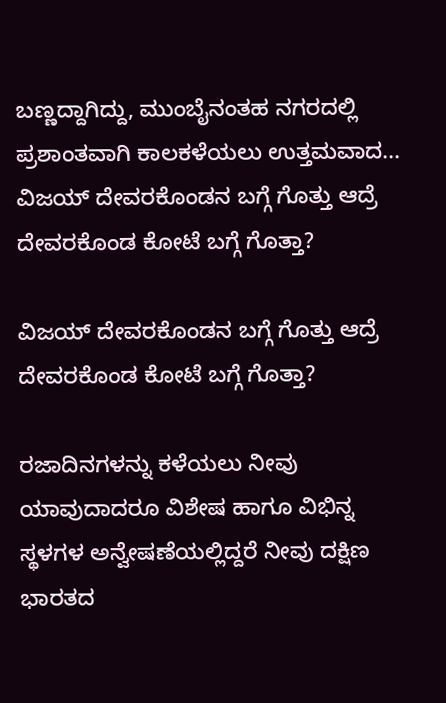ಬಣ್ಣದ್ದಾಗಿದ್ದು, ಮುಂಬೈನಂತಹ ನಗರದಲ್ಲಿ ಪ್ರಶಾಂತವಾಗಿ ಕಾಲಕಳೆಯಲು ಉತ್ತಮವಾದ...
ವಿಜಯ್‌ ದೇವರಕೊಂಡನ ಬಗ್ಗೆ ಗೊತ್ತು ಆದ್ರೆ ದೇವರಕೊಂಡ ಕೋಟೆ ಬಗ್ಗೆ ಗೊತ್ತಾ?

ವಿಜಯ್‌ ದೇವರಕೊಂಡನ ಬಗ್ಗೆ ಗೊತ್ತು ಆದ್ರೆ ದೇವರಕೊಂಡ ಕೋಟೆ ಬಗ್ಗೆ ಗೊತ್ತಾ?

ರಜಾದಿನಗಳನ್ನು ಕಳೆಯಲು ನೀವು ಯಾವುದಾದರೂ ವಿಶೇಷ ಹಾಗೂ ವಿಭಿನ್ನ ಸ್ಥಳಗಳ ಅನ್ವೇಷಣೆಯಲ್ಲಿದ್ದರೆ ನೀವು ದಕ್ಷಿಣ ಭಾರತದ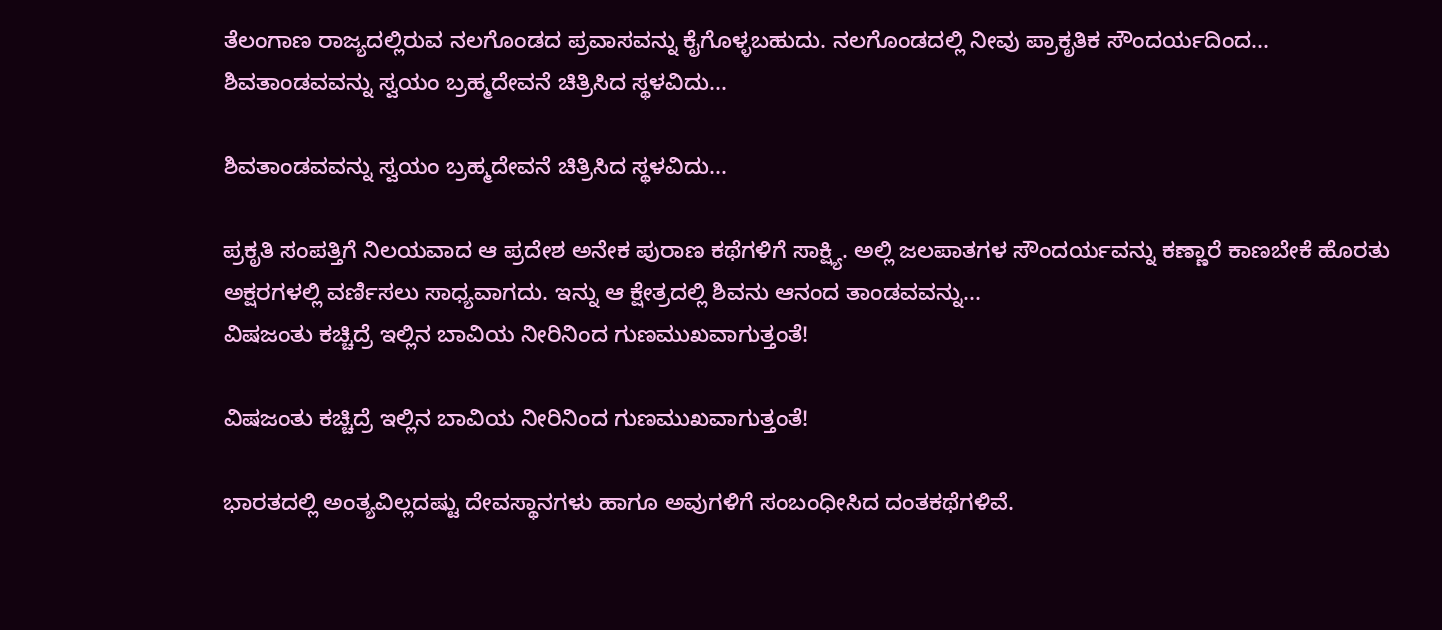ತೆಲಂಗಾಣ ರಾಜ್ಯದಲ್ಲಿರುವ ನಲಗೊಂಡದ ಪ್ರವಾಸವನ್ನು ಕೈಗೊಳ್ಳಬಹುದು. ನಲಗೊಂಡದಲ್ಲಿ ನೀವು ಪ್ರಾಕೃತಿಕ ಸೌಂದರ್ಯದಿಂದ...
ಶಿವತಾಂಡವವನ್ನು ಸ್ವಯಂ ಬ್ರಹ್ಮದೇವನೆ ಚಿತ್ರಿಸಿದ ಸ್ಥಳವಿದು...

ಶಿವತಾಂಡವವನ್ನು ಸ್ವಯಂ ಬ್ರಹ್ಮದೇವನೆ ಚಿತ್ರಿಸಿದ ಸ್ಥಳವಿದು...

ಪ್ರಕೃತಿ ಸಂಪತ್ತಿಗೆ ನಿಲಯವಾದ ಆ ಪ್ರದೇಶ ಅನೇಕ ಪುರಾಣ ಕಥೆಗಳಿಗೆ ಸಾಕ್ಷ್ಯಿ. ಅಲ್ಲಿ ಜಲಪಾತಗಳ ಸೌಂದರ್ಯವನ್ನು ಕಣ್ಣಾರೆ ಕಾಣಬೇಕೆ ಹೊರತು ಅಕ್ಷರಗಳಲ್ಲಿ ವರ್ಣಿಸಲು ಸಾಧ್ಯವಾಗದು. ಇನ್ನು ಆ ಕ್ಷೇತ್ರದಲ್ಲಿ ಶಿವನು ಆನಂದ ತಾಂಡವವನ್ನು...
ವಿಷಜಂತು ಕಚ್ಚಿದ್ರೆ ಇಲ್ಲಿನ ಬಾವಿಯ ನೀರಿನಿಂದ ಗುಣಮುಖವಾಗುತ್ತಂತೆ!

ವಿಷಜಂತು ಕಚ್ಚಿದ್ರೆ ಇಲ್ಲಿನ ಬಾವಿಯ ನೀರಿನಿಂದ ಗುಣಮುಖವಾಗುತ್ತಂತೆ!

ಭಾರತದಲ್ಲಿ ಅಂತ್ಯವಿಲ್ಲದಷ್ಟು ದೇವಸ್ಥಾನಗಳು ಹಾಗೂ ಅವುಗಳಿಗೆ ಸಂಬಂಧೀಸಿದ ದಂತಕಥೆಗಳಿವೆ.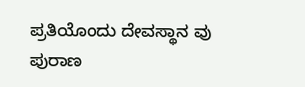ಪ್ರತಿಯೊಂದು ದೇವಸ್ಥಾನ ವು ಪುರಾಣ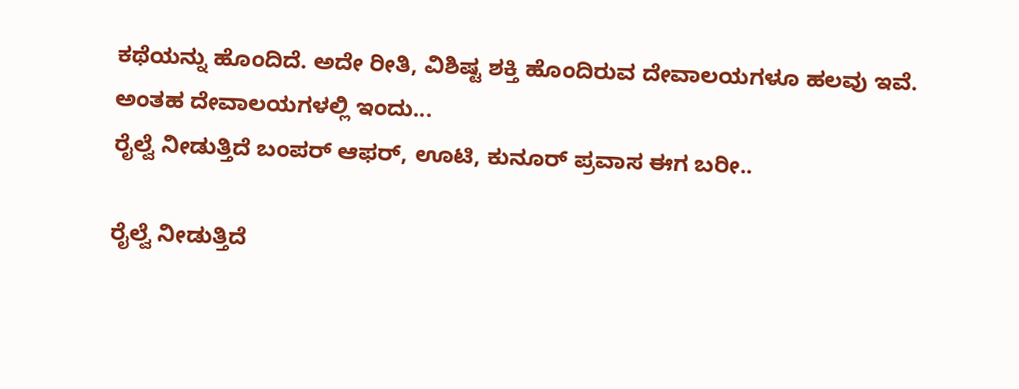ಕಥೆಯನ್ನು ಹೊಂದಿದೆ. ಅದೇ ರೀತಿ, ವಿಶಿಷ್ಟ ಶಕ್ತಿ ಹೊಂದಿರುವ ದೇವಾಲಯಗಳೂ ಹಲವು ಇವೆ. ಅಂತಹ ದೇವಾಲಯಗಳಲ್ಲಿ ಇಂದು...
ರೈಲ್ವೆ ನೀಡುತ್ತಿದೆ ಬಂಪರ್‌ ಆಫರ್, ಊಟಿ, ಕುನೂರ್‌ ಪ್ರವಾಸ ಈಗ ಬರೀ..

ರೈಲ್ವೆ ನೀಡುತ್ತಿದೆ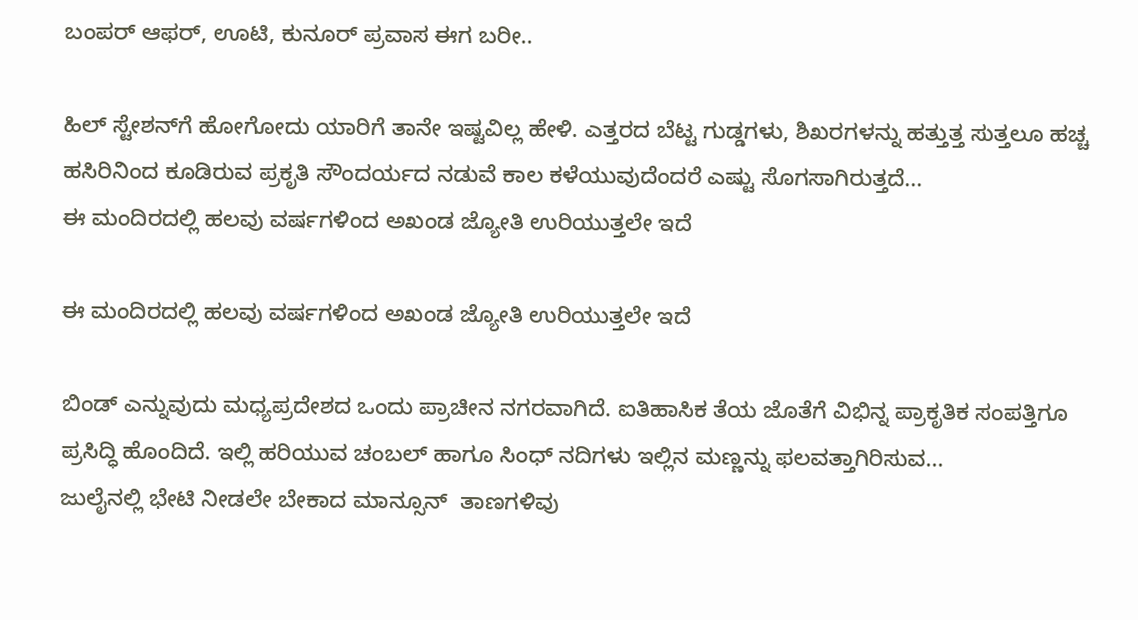ಬಂಪರ್‌ ಆಫರ್, ಊಟಿ, ಕುನೂರ್‌ ಪ್ರವಾಸ ಈಗ ಬರೀ..

ಹಿಲ್‌ ಸ್ಟೇಶನ್‌ಗೆ ಹೋಗೋದು ಯಾರಿಗೆ ತಾನೇ ಇಷ್ಟವಿಲ್ಲ ಹೇಳಿ. ಎತ್ತರದ ಬೆಟ್ಟ ಗುಡ್ಡಗಳು, ಶಿಖರಗಳನ್ನು ಹತ್ತುತ್ತ ಸುತ್ತಲೂ ಹಚ್ಚ ಹಸಿರಿನಿಂದ ಕೂಡಿರುವ ಪ್ರಕೃತಿ ಸೌಂದರ್ಯದ ನಡುವೆ ಕಾಲ ಕಳೆಯುವುದೆಂದರೆ ಎಷ್ಟು ಸೊಗಸಾಗಿರುತ್ತದೆ...
ಈ ಮಂದಿರದಲ್ಲಿ ಹಲವು ವರ್ಷಗಳಿಂದ ಅಖಂಡ ಜ್ಯೋತಿ ಉರಿಯುತ್ತಲೇ ಇದೆ

ಈ ಮಂದಿರದಲ್ಲಿ ಹಲವು ವರ್ಷಗಳಿಂದ ಅಖಂಡ ಜ್ಯೋತಿ ಉರಿಯುತ್ತಲೇ ಇದೆ

ಬಿಂಡ್ ಎನ್ನುವುದು ಮಧ್ಯಪ್ರದೇಶದ ಒಂದು ಪ್ರಾಚೀನ ನಗರವಾಗಿದೆ. ಐತಿಹಾಸಿಕ ತೆಯ ಜೊತೆಗೆ ವಿಭಿನ್ನ ಪ್ರಾಕೃತಿಕ ಸಂಪತ್ತಿಗೂ ಪ್ರಸಿದ್ಧಿ ಹೊಂದಿದೆ. ಇಲ್ಲಿ ಹರಿಯುವ ಚಂಬಲ್‌ ಹಾಗೂ ಸಿಂಧ್ ನದಿಗಳು ಇಲ್ಲಿನ ಮಣ್ಣನ್ನು ಫಲವತ್ತಾಗಿರಿಸುವ...
ಜುಲೈನಲ್ಲಿ ಭೇಟಿ ನೀಡಲೇ ಬೇಕಾದ ಮಾನ್ಸೂನ್  ತಾಣಗಳಿವು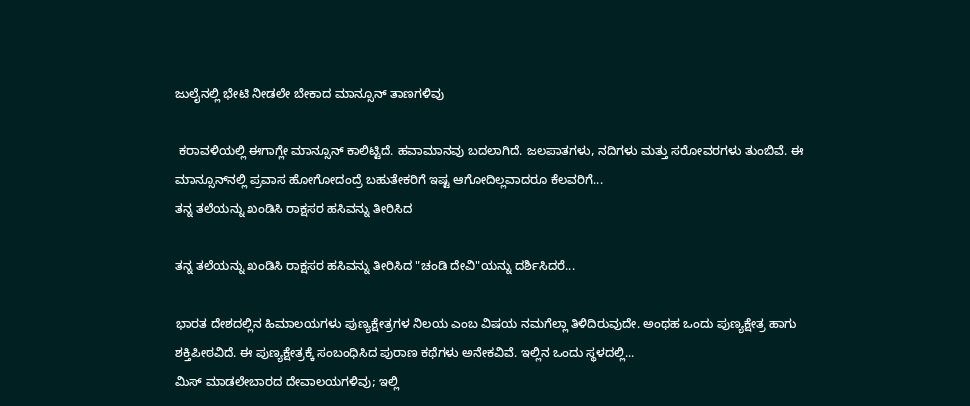ಜುಲೈನಲ್ಲಿ ಭೇಟಿ ನೀಡಲೇ ಬೇಕಾದ ಮಾನ್ಸೂನ್ ತಾಣಗಳಿವು

 ಕರಾವಳಿಯಲ್ಲಿ ಈಗಾಗ್ಲೇ ಮಾನ್ಸೂನ್‌ ಕಾಲಿಟ್ಟಿದೆ. ಹವಾಮಾನವು ಬದಲಾಗಿದೆ. ಜಲಪಾತಗಳು, ನದಿಗಳು ಮತ್ತು ಸರೋವರಗಳು ತುಂಬಿವೆ. ಈ ಮಾನ್ಸೂನ್‌ನಲ್ಲಿ ಪ್ರವಾಸ ಹೋಗೋದಂದ್ರೆ ಬಹುತೇಕರಿಗೆ ಇಷ್ಟ ಆಗೋದಿಲ್ಲವಾದರೂ ಕೆಲವರಿಗೆ...
ತನ್ನ ತಲೆಯನ್ನು ಖಂಡಿಸಿ ರಾಕ್ಷಸರ ಹಸಿವನ್ನು ತೀರಿಸಿದ

ತನ್ನ ತಲೆಯನ್ನು ಖಂಡಿಸಿ ರಾಕ್ಷಸರ ಹಸಿವನ್ನು ತೀರಿಸಿದ "ಚಂಡಿ ದೇವಿ"ಯನ್ನು ದರ್ಶಿಸಿದರೆ...

ಭಾರತ ದೇಶದಲ್ಲಿನ ಹಿಮಾಲಯಗಳು ಪುಣ್ಯಕ್ಷೇತ್ರಗಳ ನಿಲಯ ಎಂಬ ವಿಷಯ ನಮಗೆಲ್ಲಾ ತಿಳಿದಿರುವುದೇ. ಅಂಥಹ ಒಂದು ಪುಣ್ಯಕ್ಷೇತ್ರ ಹಾಗು ಶಕ್ತಿಪೀಠವಿದೆ. ಈ ಪುಣ್ಯಕ್ಷೇತ್ರಕ್ಕೆ ಸಂಬಂಧಿಸಿದ ಪುರಾಣ ಕಥೆಗಳು ಅನೇಕವಿವೆ. ಇಲ್ಲಿನ ಒಂದು ಸ್ಥಳದಲ್ಲಿ...
ಮಿಸ್ ಮಾಡಲೇಬಾರದ ದೇವಾಲಯಗಳಿವು; ಇಲ್ಲಿ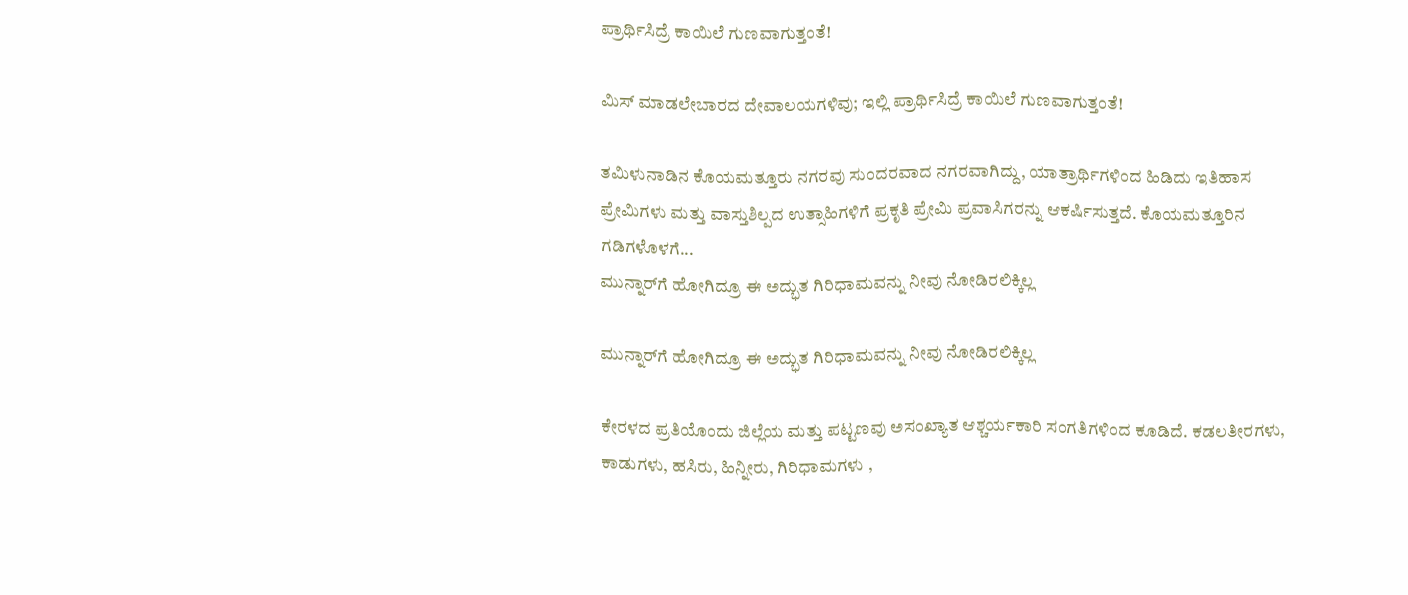ಪ್ರಾರ್ಥಿಸಿದ್ರೆ ಕಾಯಿಲೆ ಗುಣವಾಗುತ್ತಂತೆ!

ಮಿಸ್ ಮಾಡಲೇಬಾರದ ದೇವಾಲಯಗಳಿವು; ಇಲ್ಲಿ ಪ್ರಾರ್ಥಿಸಿದ್ರೆ ಕಾಯಿಲೆ ಗುಣವಾಗುತ್ತಂತೆ!

ತಮಿಳುನಾಡಿನ ಕೊಯಮತ್ತೂರು ನಗರವು ಸುಂದರವಾದ ನಗರವಾಗಿದ್ದು, ಯಾತ್ರಾರ್ಥಿಗಳಿಂದ ಹಿಡಿದು ಇತಿಹಾಸ ಪ್ರೇಮಿಗಳು ಮತ್ತು ವಾಸ್ತುಶಿಲ್ಪದ ಉತ್ಸಾಹಿಗಳಿಗೆ ಪ್ರಕೃತಿ ಪ್ರೇಮಿ ಪ್ರವಾಸಿಗರನ್ನು ಆಕರ್ಷಿಸುತ್ತದೆ. ಕೊಯಮತ್ತೂರಿನ ಗಡಿಗಳೊಳಗೆ...
ಮುನ್ನಾರ್‌ಗೆ ಹೋಗಿದ್ರೂ ಈ ಅದ್ಭುತ ಗಿರಿಧಾಮವನ್ನು ನೀವು ನೋಡಿರಲಿಕ್ಕಿಲ್ಲ

ಮುನ್ನಾರ್‌ಗೆ ಹೋಗಿದ್ರೂ ಈ ಅದ್ಭುತ ಗಿರಿಧಾಮವನ್ನು ನೀವು ನೋಡಿರಲಿಕ್ಕಿಲ್ಲ

ಕೇರಳದ ಪ್ರತಿಯೊಂದು ಜಿಲ್ಲೆಯ ಮತ್ತು ಪಟ್ಟಣವು ಅಸಂಖ್ಯಾತ ಆಶ್ಚರ್ಯಕಾರಿ ಸಂಗತಿಗಳಿಂದ ಕೂಡಿದೆ. ಕಡಲತೀರಗಳು, ಕಾಡುಗಳು, ಹಸಿರು, ಹಿನ್ನೀರು, ಗಿರಿಧಾಮಗಳು ,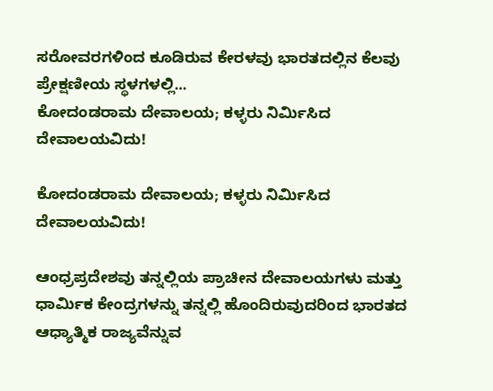ಸರೋವರಗಳಿಂದ ಕೂಡಿರುವ ಕೇರಳವು ಭಾರತದಲ್ಲಿನ ಕೆಲವು ಪ್ರೇಕ್ಷಣೀಯ ಸ್ಥಳಗಳಲ್ಲಿ...
ಕೋದಂಡರಾಮ ದೇವಾಲಯ; ಕಳ್ಳರು ನಿರ್ಮಿಸಿದ ದೇವಾಲಯವಿದು!

ಕೋದಂಡರಾಮ ದೇವಾಲಯ; ಕಳ್ಳರು ನಿರ್ಮಿಸಿದ ದೇವಾಲಯವಿದು!

ಆಂಧ್ರಪ್ರದೇಶವು ತನ್ನಲ್ಲಿಯ ಪ್ರಾಚೀನ ದೇವಾಲಯಗಳು ಮತ್ತು ಧಾರ್ಮಿಕ ಕೇಂದ್ರಗಳನ್ನು ತನ್ನಲ್ಲಿ ಹೊಂದಿರುವುದರಿಂದ ಭಾರತದ ಆಧ್ಯಾತ್ಮಿಕ ರಾಜ್ಯವೆನ್ನುವ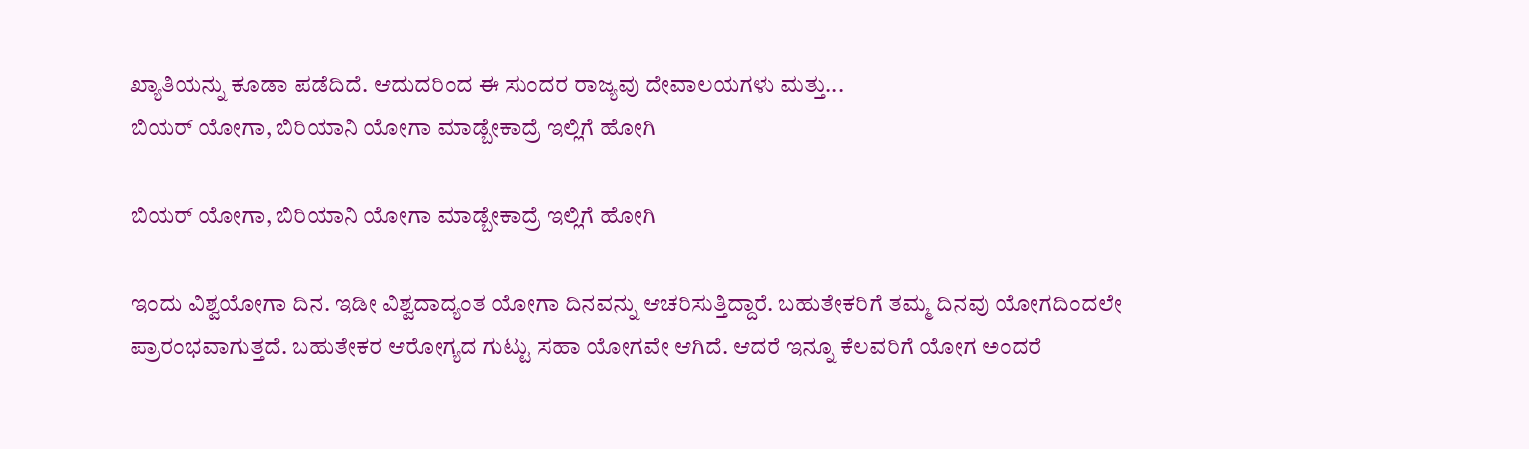ಖ್ಯಾತಿಯನ್ನು ಕೂಡಾ ಪಡೆದಿದೆ. ಆದುದರಿಂದ ಈ ಸುಂದರ ರಾಜ್ಯವು ದೇವಾಲಯಗಳು ಮತ್ತು...
ಬಿಯರ್ ಯೋಗಾ, ಬಿರಿಯಾನಿ ಯೋಗಾ ಮಾಡ್ಬೇಕಾದ್ರೆ ಇಲ್ಲಿಗೆ ಹೋಗಿ

ಬಿಯರ್ ಯೋಗಾ, ಬಿರಿಯಾನಿ ಯೋಗಾ ಮಾಡ್ಬೇಕಾದ್ರೆ ಇಲ್ಲಿಗೆ ಹೋಗಿ

ಇಂದು ವಿಶ್ವಯೋಗಾ ದಿನ. ಇಡೀ ವಿಶ್ವದಾದ್ಯಂತ ಯೋಗಾ ದಿನವನ್ನು ಆಚರಿಸುತ್ತಿದ್ದಾರೆ. ಬಹುತೇಕರಿಗೆ ತಮ್ಮ ದಿನವು ಯೋಗದಿಂದಲೇ ಪ್ರಾರಂಭವಾಗುತ್ತದೆ. ಬಹುತೇಕರ ಆರೋಗ್ಯದ ಗುಟ್ಟು ಸಹಾ ಯೋಗವೇ ಆಗಿದೆ. ಆದರೆ ಇನ್ನೂ ಕೆಲವರಿಗೆ ಯೋಗ ಅಂದರೆ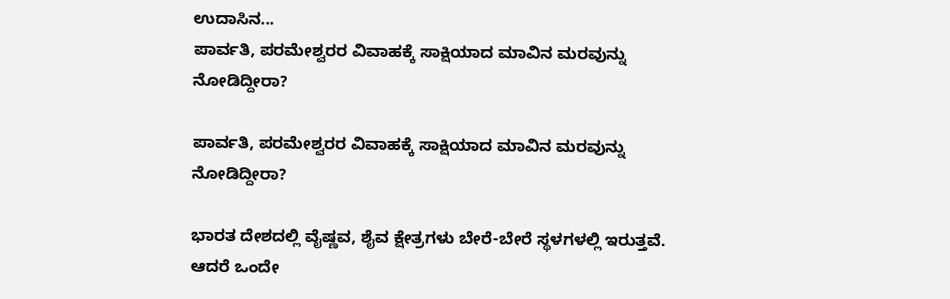ಉದಾಸಿನ...
ಪಾರ್ವತಿ, ಪರಮೇಶ್ವರರ ವಿವಾಹಕ್ಕೆ ಸಾಕ್ಷಿಯಾದ ಮಾವಿನ ಮರವುನ್ನು ನೋಡಿದ್ದೀರಾ?

ಪಾರ್ವತಿ, ಪರಮೇಶ್ವರರ ವಿವಾಹಕ್ಕೆ ಸಾಕ್ಷಿಯಾದ ಮಾವಿನ ಮರವುನ್ನು ನೋಡಿದ್ದೀರಾ?

ಭಾರತ ದೇಶದಲ್ಲಿ ವೈಷ್ಣವ, ಶೈವ ಕ್ಷೇತ್ರಗಳು ಬೇರೆ-ಬೇರೆ ಸ್ಥಳಗಳಲ್ಲಿ ಇರುತ್ತವೆ. ಆದರೆ ಒಂದೇ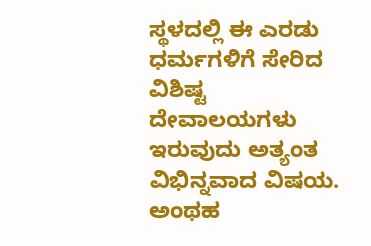ಸ್ಥಳದಲ್ಲಿ ಈ ಎರಡು ಧರ್ಮಗಳಿಗೆ ಸೇರಿದ ವಿಶಿಷ್ಟ ದೇವಾಲಯಗಳು ಇರುವುದು ಅತ್ಯಂತ ವಿಭಿನ್ನವಾದ ವಿಷಯ. ಅಂಥಹ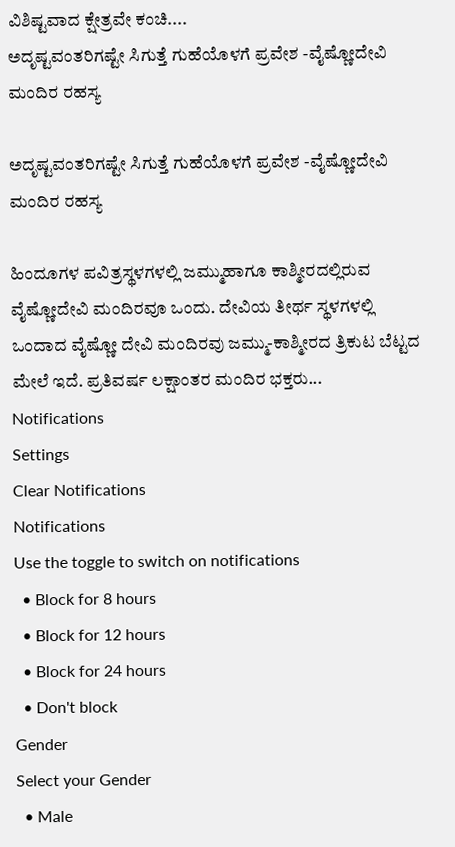ವಿಶಿಷ್ಟವಾದ ಕ್ಷೇತ್ರವೇ ಕಂಚಿ....
ಅದೃಷ್ಟವಂತರಿಗಷ್ಟೇ ಸಿಗುತ್ತೆ ಗುಹೆಯೊಳಗೆ ಪ್ರವೇಶ -ವೈಷ್ಣೋದೇವಿ ಮಂದಿರ ರಹಸ್ಯ

ಅದೃಷ್ಟವಂತರಿಗಷ್ಟೇ ಸಿಗುತ್ತೆ ಗುಹೆಯೊಳಗೆ ಪ್ರವೇಶ -ವೈಷ್ಣೋದೇವಿ ಮಂದಿರ ರಹಸ್ಯ

ಹಿಂದೂಗಳ ಪವಿತ್ರಸ್ಥಳಗಳಲ್ಲಿ ಜಮ್ಮುಹಾಗೂ ಕಾಶ್ಮೀರದಲ್ಲಿರುವ ವೈಷ್ಣೋದೇವಿ ಮಂದಿರವೂ ಒಂದು. ದೇವಿಯ ತೀರ್ಥ ಸ್ಥಳಗಳಲ್ಲಿ ಒಂದಾದ ವೈಷ್ಣೋ ದೇವಿ ಮಂದಿರವು ಜಮ್ಮು-ಕಾಶ್ಮೀರದ ತ್ರಿಕುಟ ಬೆಟ್ಟದ ಮೇಲೆ ಇದೆ. ಪ್ರತಿವರ್ಷ ಲಕ್ಷಾಂತರ ಮಂದಿರ ಭಕ್ತರು...
Notifications
Settings
Clear Notifications
Notifications
Use the toggle to switch on notifications
  • Block for 8 hours
  • Block for 12 hours
  • Block for 24 hours
  • Don't block
Gender
Select your Gender
  • Male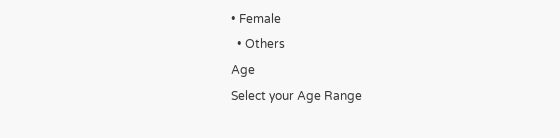• Female
  • Others
Age
Select your Age Range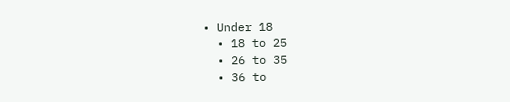• Under 18
  • 18 to 25
  • 26 to 35
  • 36 to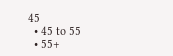45
  • 45 to 55
  • 55+